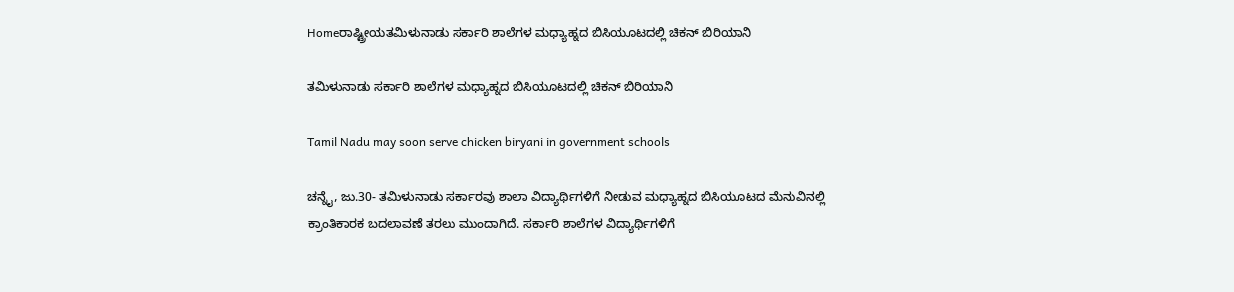Homeರಾಷ್ಟ್ರೀಯತಮಿಳುನಾಡು ಸರ್ಕಾರಿ ಶಾಲೆಗಳ ಮಧ್ಯಾಹ್ನದ ಬಿಸಿಯೂಟದಲ್ಲಿ ಚಿಕನ್‌ ಬಿರಿಯಾನಿ

ತಮಿಳುನಾಡು ಸರ್ಕಾರಿ ಶಾಲೆಗಳ ಮಧ್ಯಾಹ್ನದ ಬಿಸಿಯೂಟದಲ್ಲಿ ಚಿಕನ್‌ ಬಿರಿಯಾನಿ

Tamil Nadu may soon serve chicken biryani in government schools

ಚನ್ನೈ, ಜು.30- ತಮಿಳುನಾಡು ಸರ್ಕಾರವು ಶಾಲಾ ವಿದ್ಯಾರ್ಥಿಗಳಿಗೆ ನೀಡುವ ಮಧ್ಯಾಹ್ನದ ಬಿಸಿಯೂಟದ ಮೆನುವಿನಲ್ಲಿ ಕ್ರಾಂತಿಕಾರಕ ಬದಲಾವಣೆ ತರಲು ಮುಂದಾಗಿದೆ. ಸರ್ಕಾರಿ ಶಾಲೆಗಳ ವಿದ್ಯಾರ್ಥಿಗಳಿಗೆ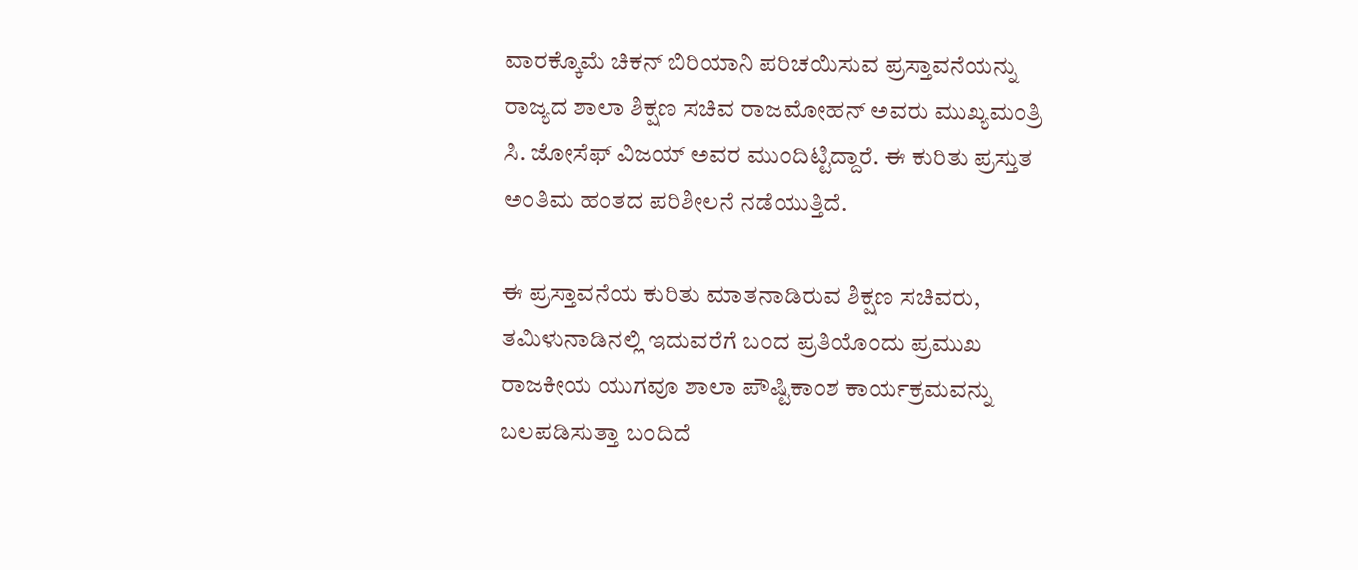ವಾರಕ್ಕೊಮೆ ಚಿಕನ್‌ ಬಿರಿಯಾನಿ ಪರಿಚಯಿಸುವ ಪ್ರಸ್ತಾವನೆಯನ್ನು ರಾಜ್ಯದ ಶಾಲಾ ಶಿಕ್ಷಣ ಸಚಿವ ರಾಜಮೋಹನ್‌ ಅವರು ಮುಖ್ಯಮಂತ್ರಿ ಸಿ. ಜೋಸೆಫ್‌ ವಿಜಯ್‌ ಅವರ ಮುಂದಿಟ್ಟಿದ್ದಾರೆ. ಈ ಕುರಿತು ಪ್ರಸ್ತುತ ಅಂತಿಮ ಹಂತದ ಪರಿಶೀಲನೆ ನಡೆಯುತ್ತಿದೆ.

ಈ ಪ್ರಸ್ತಾವನೆಯ ಕುರಿತು ಮಾತನಾಡಿರುವ ಶಿಕ್ಷಣ ಸಚಿವರು, ತಮಿಳುನಾಡಿನಲ್ಲಿ ಇದುವರೆಗೆ ಬಂದ ಪ್ರತಿಯೊಂದು ಪ್ರಮುಖ ರಾಜಕೀಯ ಯುಗವೂ ಶಾಲಾ ಪೌಷ್ಟಿಕಾಂಶ ಕಾರ್ಯಕ್ರಮವನ್ನು ಬಲಪಡಿಸುತ್ತಾ ಬಂದಿದೆ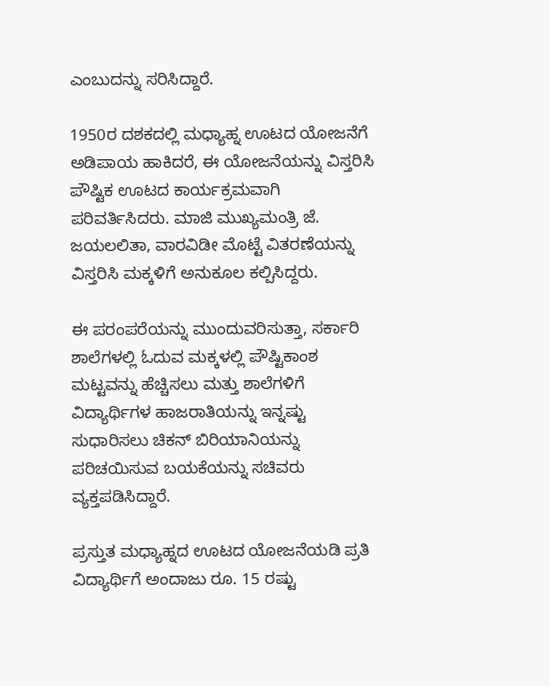ಎಂಬುದನ್ನು ಸರಿಸಿದ್ದಾರೆ.

1950ರ ದಶಕದಲ್ಲಿ ಮಧ್ಯಾಹ್ನ ಊಟದ ಯೋಜನೆಗೆ ಅಡಿಪಾಯ ಹಾಕಿದರೆ, ಈ ಯೋಜನೆಯನ್ನು ವಿಸ್ತರಿಸಿ ಪೌಷ್ಟಿಕ ಊಟದ ಕಾರ್ಯಕ್ರಮವಾಗಿ ಪರಿವರ್ತಿಸಿದರು. ಮಾಜಿ ಮುಖ್ಯಮಂತ್ರಿ ಜೆ. ಜಯಲಲಿತಾ, ವಾರವಿಡೀ ಮೊಟ್ಟೆ ವಿತರಣೆಯನ್ನು ವಿಸ್ತರಿಸಿ ಮಕ್ಕಳಿಗೆ ಅನುಕೂಲ ಕಲ್ಪಿಸಿದ್ದರು.

ಈ ಪರಂಪರೆಯನ್ನು ಮುಂದುವರಿಸುತ್ತಾ, ಸರ್ಕಾರಿ ಶಾಲೆಗಳಲ್ಲಿ ಓದುವ ಮಕ್ಕಳಲ್ಲಿ ಪೌಷ್ಟಿಕಾಂಶ ಮಟ್ಟವನ್ನು ಹೆಚ್ಚಿಸಲು ಮತ್ತು ಶಾಲೆಗಳಿಗೆ ವಿದ್ಯಾರ್ಥಿಗಳ ಹಾಜರಾತಿಯನ್ನು ಇನ್ನಷ್ಟು ಸುಧಾರಿಸಲು ಚಿಕನ್‌ ಬಿರಿಯಾನಿಯನ್ನು ಪರಿಚಯಿಸುವ ಬಯಕೆಯನ್ನು ಸಚಿವರು ವ್ಯಕ್ತಪಡಿಸಿದ್ದಾರೆ.

ಪ್ರಸ್ತುತ ಮಧ್ಯಾಹ್ನದ ಊಟದ ಯೋಜನೆಯಡಿ ಪ್ರತಿ ವಿದ್ಯಾರ್ಥಿಗೆ ಅಂದಾಜು ರೂ. 15 ರಷ್ಟು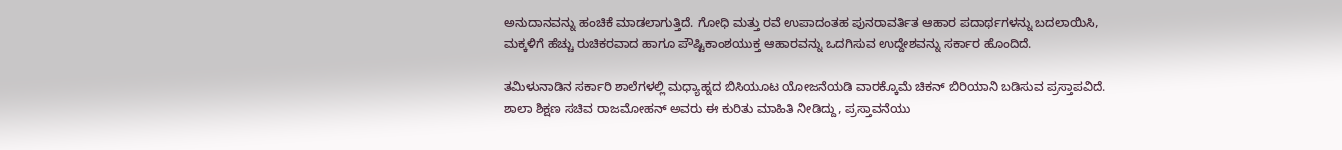ಅನುದಾನವನ್ನು ಹಂಚಿಕೆ ಮಾಡಲಾಗುತ್ತಿದೆ. ಗೋಧಿ ಮತ್ತು ರವೆ ಉಪಾದಂತಹ ಪುನರಾವರ್ತಿತ ಆಹಾರ ಪದಾರ್ಥಗಳನ್ನು ಬದಲಾಯಿಸಿ, ಮಕ್ಕಳಿಗೆ ಹೆಚ್ಚು ರುಚಿಕರವಾದ ಹಾಗೂ ಪೌಷ್ಟಿಕಾಂಶಯುಕ್ತ ಆಹಾರವನ್ನು ಒದಗಿಸುವ ಉದ್ದೇಶವನ್ನು ಸರ್ಕಾರ ಹೊಂದಿದೆ.

ತಮಿಳುನಾಡಿನ ಸರ್ಕಾರಿ ಶಾಲೆಗಳಲ್ಲಿ ಮಧ್ಯಾಹ್ನದ ಬಿಸಿಯೂಟ ಯೋಜನೆಯಡಿ ವಾರಕ್ಕೊಮೆ ಚಿಕನ್‌ ಬಿರಿಯಾನಿ ಬಡಿಸುವ ಪ್ರಸ್ತಾಪವಿದೆ. ಶಾಲಾ ಶಿಕ್ಷಣ ಸಚಿವ ರಾಜಮೋಹನ್‌ ಅವರು ಈ ಕುರಿತು ಮಾಹಿತಿ ನೀಡಿದ್ದು, ಪ್ರಸ್ತಾವನೆಯು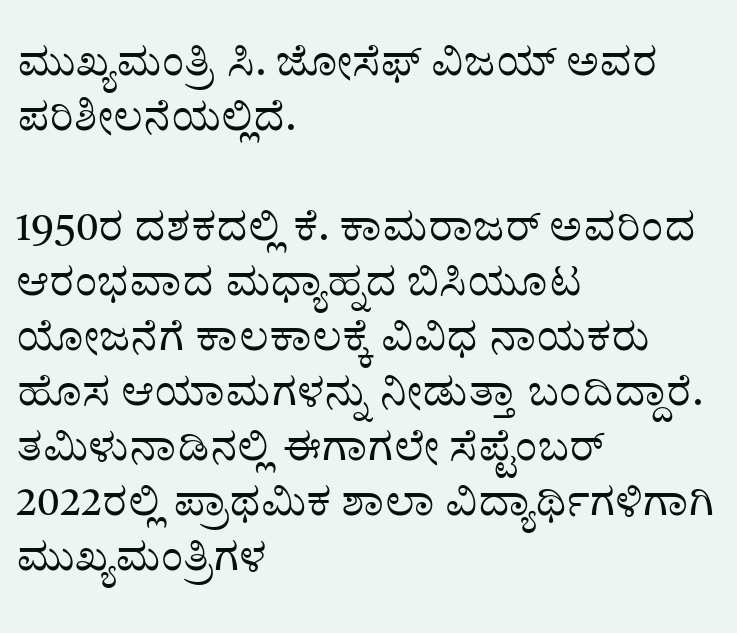ಮುಖ್ಯಮಂತ್ರಿ ಸಿ. ಜೋಸೆಫ್‌ ವಿಜಯ್‌ ಅವರ ಪರಿಶೀಲನೆಯಲ್ಲಿದೆ.

1950ರ ದಶಕದಲ್ಲಿ ಕೆ. ಕಾಮರಾಜರ್‌ ಅವರಿಂದ ಆರಂಭವಾದ ಮಧ್ಯಾಹ್ನದ ಬಿಸಿಯೂಟ ಯೋಜನೆಗೆ ಕಾಲಕಾಲಕ್ಕೆ ವಿವಿಧ ನಾಯಕರು ಹೊಸ ಆಯಾಮಗಳನ್ನು ನೀಡುತ್ತಾ ಬಂದಿದ್ದಾರೆ.
ತಮಿಳುನಾಡಿನಲ್ಲಿ ಈಗಾಗಲೇ ಸೆಪ್ಟೆಂಬರ್‌ 2022ರಲ್ಲಿ ಪ್ರಾಥಮಿಕ ಶಾಲಾ ವಿದ್ಯಾರ್ಥಿಗಳಿಗಾಗಿ ಮುಖ್ಯಮಂತ್ರಿಗಳ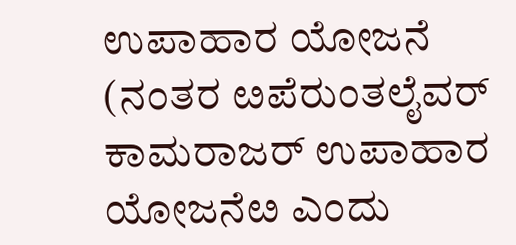ಉಪಾಹಾರ ಯೋಜನೆ (ನಂತರ ೞಪೆರುಂತಲೈವರ್‌ ಕಾಮರಾಜರ್‌ ಉಪಾಹಾರ ಯೋಜನೆೞ ಎಂದು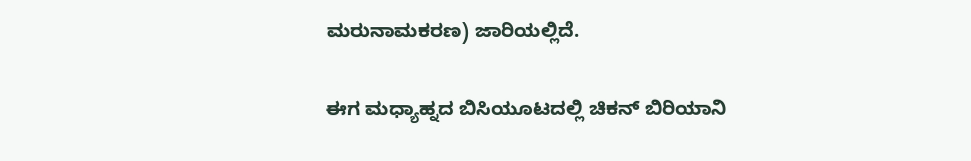ಮರುನಾಮಕರಣ) ಜಾರಿಯಲ್ಲಿದೆ.

ಈಗ ಮಧ್ಯಾಹ್ನದ ಬಿಸಿಯೂಟದಲ್ಲಿ ಚಿಕನ್‌ ಬಿರಿಯಾನಿ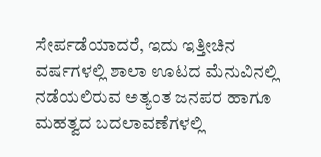ಸೇರ್ಪಡೆಯಾದರೆ, ಇದು ಇತ್ತೀಚಿನ ವರ್ಷಗಳಲ್ಲಿ ಶಾಲಾ ಊಟದ ಮೆನುವಿನಲ್ಲಿ ನಡೆಯಲಿರುವ ಅತ್ಯಂತ ಜನಪರ ಹಾಗೂ ಮಹತ್ವದ ಬದಲಾವಣೆಗಳಲ್ಲಿ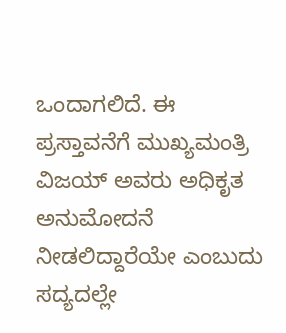ಒಂದಾಗಲಿದೆ. ಈ ಪ್ರಸ್ತಾವನೆಗೆ ಮುಖ್ಯಮಂತ್ರಿ ವಿಜಯ್‌ ಅವರು ಅಧಿಕೃತ ಅನುಮೋದನೆ ನೀಡಲಿದ್ದಾರೆಯೇ ಎಂಬುದು ಸದ್ಯದಲ್ಲೇ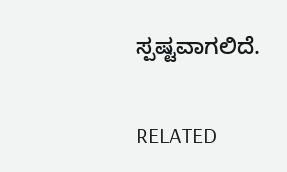ಸ್ಪಷ್ಟವಾಗಲಿದೆ.

RELATED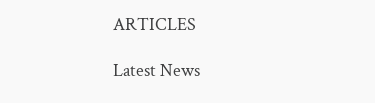ARTICLES

Latest News